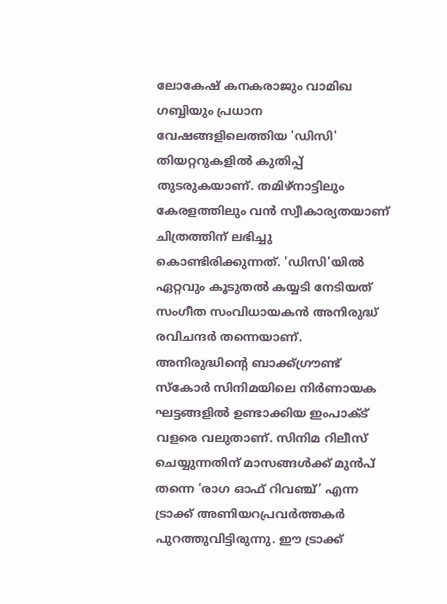ലോകേഷ് കനകരാജും വാമിഖ ഗബ്ബിയും പ്രധാന വേഷങ്ങളിലെത്തിയ 'ഡിസി' തിയറ്ററുകളിൽ കുതിപ്പ് തുടരുകയാണ്. തമിഴ്നാട്ടിലും കേരളത്തിലും വൻ സ്വീകാര്യതയാണ് ചിത്രത്തിന് ലഭിച്ചു കൊണ്ടിരിക്കുന്നത്. 'ഡിസി'യിൽ ഏറ്റവും കൂടുതൽ കയ്യടി നേടിയത് സംഗീത സംവിധായകൻ അനിരുദ്ധ് രവിചന്ദർ തന്നെയാണ്.
അനിരുദ്ധിന്റെ ബാക്ക്ഗ്രൗണ്ട് സ്കോർ സിനിമയിലെ നിർണായക ഘട്ടങ്ങളിൽ ഉണ്ടാക്കിയ ഇംപാക്ട് വളരെ വലുതാണ്. സിനിമ റിലീസ് ചെയ്യുന്നതിന് മാസങ്ങൾക്ക് മുൻപ് തന്നെ ‘രാഗ ഓഫ് റിവഞ്ച്’ എന്ന ട്രാക്ക് അണിയറപ്രവർത്തകർ പുറത്തുവിട്ടിരുന്നു. ഈ ട്രാക്ക്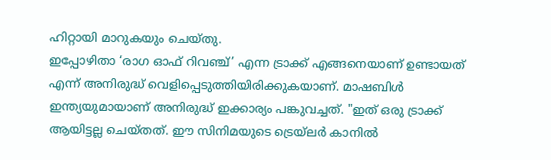ഹിറ്റായി മാറുകയും ചെയ്തു.
ഇപ്പോഴിതാ ‘രാഗ ഓഫ് റിവഞ്ച്’ എന്ന ട്രാക്ക് എങ്ങനെയാണ് ഉണ്ടായത് എന്ന് അനിരുദ്ധ് വെളിപ്പെടുത്തിയിരിക്കുകയാണ്. മാഷബിൾ ഇന്ത്യയുമായാണ് അനിരുദ്ധ് ഇക്കാര്യം പങ്കുവച്ചത്. "ഇത് ഒരു ട്രാക്ക് ആയിട്ടല്ല ചെയ്തത്. ഈ സിനിമയുടെ ട്രെയ്ലർ കാനിൽ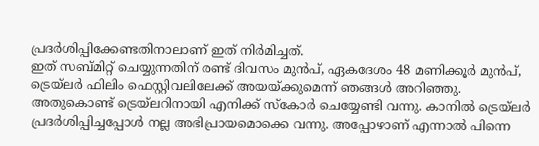പ്രദർശിപ്പിക്കേണ്ടതിനാലാണ് ഇത് നിർമിച്ചത്.
ഇത് സബ്മിറ്റ് ചെയ്യുന്നതിന് രണ്ട് ദിവസം മുൻപ്, ഏകദേശം 48 മണിക്കൂർ മുൻപ്, ട്രെയ്ലർ ഫിലിം ഫെസ്റ്റിവലിലേക്ക് അയയ്ക്കുമെന്ന് ഞങ്ങൾ അറിഞ്ഞു. അതുകൊണ്ട് ട്രെയ്ലറിനായി എനിക്ക് സ്കോർ ചെയ്യേണ്ടി വന്നു. കാനിൽ ട്രെയ്ലർ പ്രദർശിപ്പിച്ചപ്പോൾ നല്ല അഭിപ്രായമൊക്കെ വന്നു. അപ്പോഴാണ് എന്നാൽ പിന്നെ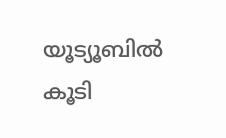യൂട്യൂബിൽ കൂടി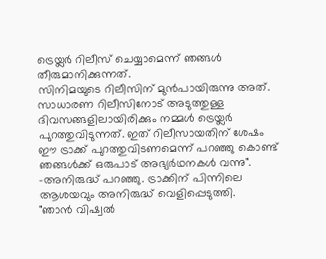ട്രെയ്ലർ റിലീസ് ചെയ്യാമെന്ന് ഞങ്ങൾ തീരുമാനിക്കുന്നത്.
സിനിമയുടെ റിലീസിന് മുൻപായിരുന്നു അത്. സാധാരണ റിലീസിനോട് അടുത്തുള്ള ദിവസങ്ങളിലായിരിക്കും നമ്മൾ ട്രെയ്ലർ പുറത്തുവിടുന്നത്. ഇത് റിലീസായതിന് ശേഷം ഈ ട്രാക്ക് പുറത്തുവിടണമെന്ന് പറഞ്ഞു കൊണ്ട് ഞങ്ങൾക്ക് ഒരുപാട് അഭ്യർഥനകൾ വന്നു". -അനിരുദ്ധ് പറഞ്ഞു. ട്രാക്കിന് പിന്നിലെ ആശയവും അനിരുദ്ധ് വെളിപ്പെടുത്തി.
"ഞാൻ വിഷ്വൽ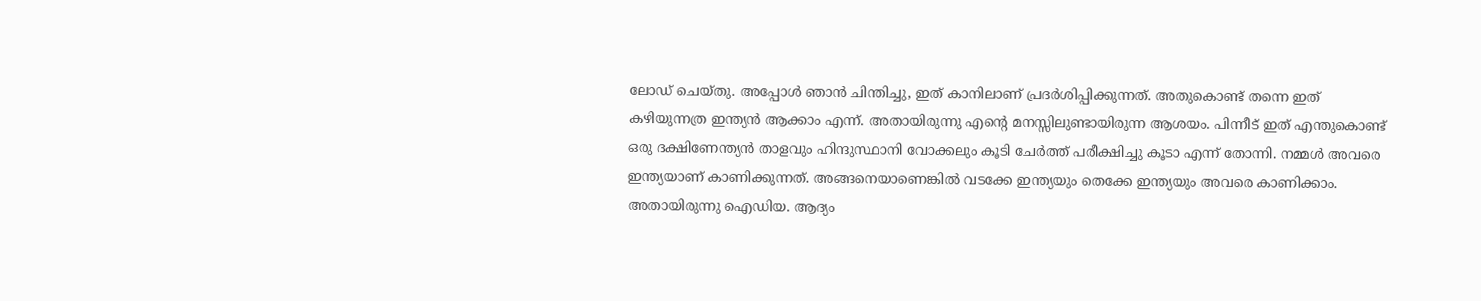ലോഡ് ചെയ്തു. അപ്പോൾ ഞാൻ ചിന്തിച്ചു, ഇത് കാനിലാണ് പ്രദർശിപ്പിക്കുന്നത്. അതുകൊണ്ട് തന്നെ ഇത് കഴിയുന്നത്ര ഇന്ത്യൻ ആക്കാം എന്ന്. അതായിരുന്നു എന്റെ മനസ്സിലുണ്ടായിരുന്ന ആശയം. പിന്നീട് ഇത് എന്തുകൊണ്ട് ഒരു ദക്ഷിണേന്ത്യൻ താളവും ഹിന്ദുസ്ഥാനി വോക്കലും കൂടി ചേർത്ത് പരീക്ഷിച്ചു കൂടാ എന്ന് തോന്നി. നമ്മൾ അവരെ ഇന്ത്യയാണ് കാണിക്കുന്നത്. അങ്ങനെയാണെങ്കിൽ വടക്കേ ഇന്ത്യയും തെക്കേ ഇന്ത്യയും അവരെ കാണിക്കാം.
അതായിരുന്നു ഐഡിയ. ആദ്യം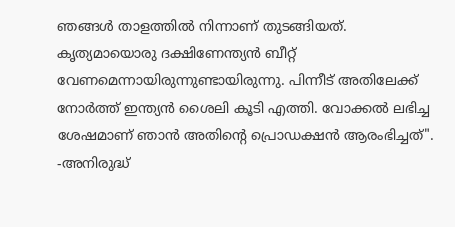ഞങ്ങൾ താളത്തിൽ നിന്നാണ് തുടങ്ങിയത്. കൃത്യമായൊരു ദക്ഷിണേന്ത്യൻ ബീറ്റ് വേണമെന്നായിരുന്നുണ്ടായിരുന്നു. പിന്നീട് അതിലേക്ക് നോർത്ത് ഇന്ത്യൻ ശൈലി കൂടി എത്തി. വോക്കൽ ലഭിച്ച ശേഷമാണ് ഞാൻ അതിന്റെ പ്രൊഡക്ഷൻ ആരംഭിച്ചത്". -അനിരുദ്ധ്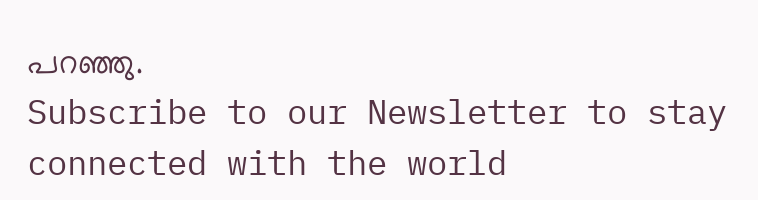പറഞ്ഞു.
Subscribe to our Newsletter to stay connected with the world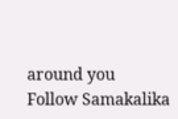around you
Follow Samakalika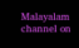Malayalam channel on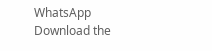WhatsApp
Download the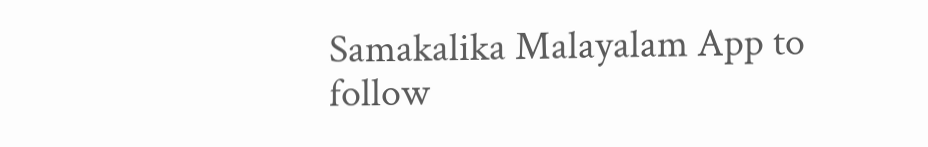Samakalika Malayalam App to follow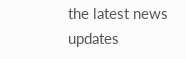the latest news updates